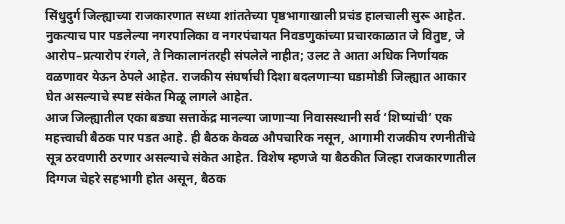सिंधुदुर्ग जिल्ह्याच्या राजकारणात सध्या शांततेच्या पृष्ठभागाखाली प्रचंड हालचाली सुरू आहेत. नुकत्याच पार पडलेल्या नगरपालिका व नगरपंचायत निवडणुकांच्या प्रचारकाळात जे वितुष्ट, जे आरोप–प्रत्यारोप रंगले, ते निकालानंतरही संपलेले नाहीत; उलट ते आता अधिक निर्णायक वळणावर येऊन ठेपले आहेत. राजकीय संघर्षाची दिशा बदलणाऱ्या घडामोडी जिल्ह्यात आकार घेत असल्याचे स्पष्ट संकेत मिळू लागले आहेत.
आज जिल्ह्यातील एका बड्या सत्ताकेंद्र मानल्या जाणाऱ्या निवासस्थानी सर्व ‘शिष्यांची’ एक महत्त्वाची बैठक पार पडत आहे. ही बैठक केवळ औपचारिक नसून, आगामी राजकीय रणनीतींचे सूत्र ठरवणारी ठरणार असल्याचे संकेत आहेत. विशेष म्हणजे या बैठकीत जिल्हा राजकारणातील दिग्गज चेहरे सहभागी होत असून, बैठक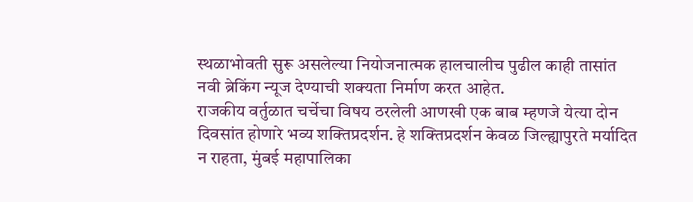स्थळाभोवती सुरू असलेल्या नियोजनात्मक हालचालीच पुढील काही तासांत नवी ब्रेकिंग न्यूज देण्याची शक्यता निर्माण करत आहेत.
राजकीय वर्तुळात चर्चेचा विषय ठरलेली आणखी एक बाब म्हणजे येत्या दोन दिवसांत होणारे भव्य शक्तिप्रदर्शन. हे शक्तिप्रदर्शन केवळ जिल्ह्यापुरते मर्यादित न राहता, मुंबई महापालिका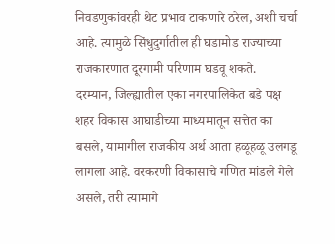निवडणुकांवरही थेट प्रभाव टाकणारे ठरेल, अशी चर्चा आहे. त्यामुळे सिंधुदुर्गातील ही घडामोड राज्याच्या राजकारणात दूरगामी परिणाम घडवू शकते.
दरम्यान, जिल्ह्यातील एका नगरपालिकेत बडे पक्ष शहर विकास आघाडीच्या माध्यमातून सत्तेत का बसले, यामागील राजकीय अर्थ आता हळूहळू उलगडू लागला आहे. वरकरणी विकासाचे गणित मांडले गेले असले, तरी त्यामागे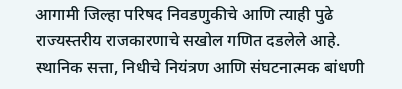आगामी जिल्हा परिषद निवडणुकीचे आणि त्याही पुढे राज्यस्तरीय राजकारणाचे सखोल गणित दडलेले आहे. स्थानिक सत्ता, निधीचे नियंत्रण आणि संघटनात्मक बांधणी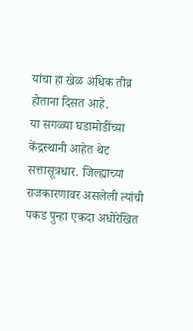यांचा हा खेळ अधिक तीव्र होताना दिसत आहे.
या सगळ्या घडामोडींच्या केंद्रस्थानी आहेत थेट सत्तासूत्रधार. जिल्ह्याच्या राजकारणावर असलेली त्यांची पकड पुन्हा एकदा अधोरेखित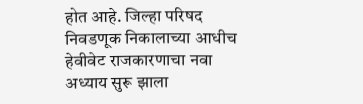होत आहे. जिल्हा परिषद निवडणूक निकालाच्या आधीच हेवीवेट राजकारणाचा नवा अध्याय सुरू झाला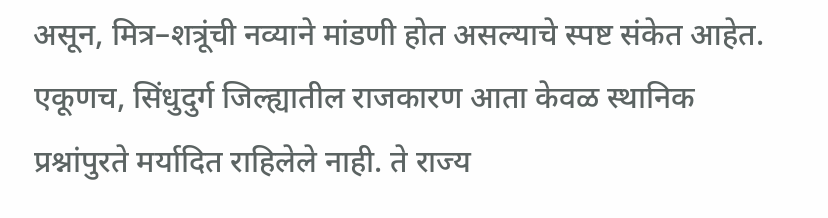असून, मित्र–शत्रूंची नव्याने मांडणी होत असल्याचे स्पष्ट संकेत आहेत.
एकूणच, सिंधुदुर्ग जिल्ह्यातील राजकारण आता केवळ स्थानिक प्रश्नांपुरते मर्यादित राहिलेले नाही. ते राज्य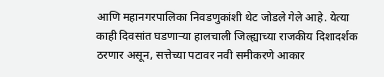आणि महानगरपालिका निवडणुकांशी थेट जोडले गेले आहे. येत्या काही दिवसांत घडणाऱ्या हालचाली जिल्ह्याच्या राजकीय दिशादर्शक ठरणार असून, सत्तेच्या पटावर नवी समीकरणे आकार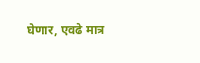घेणार, एवढे मात्र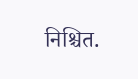निश्चित.